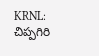KRNL: చిప్పగిరి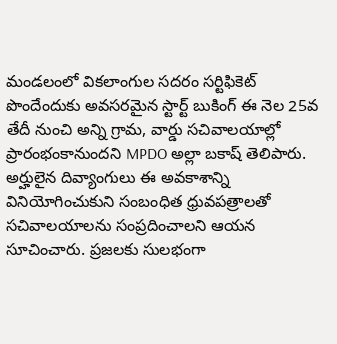మండలంలో వికలాంగుల సదరం సర్టిఫికెట్ పొందేందుకు అవసరమైన స్టార్ట్ బుకింగ్ ఈ నెల 25వ తేదీ నుంచి అన్ని గ్రామ, వార్డు సచివాలయాల్లో ప్రారంభంకానుందని MPDO అల్లా బకాష్ తెలిపారు. అర్హులైన దివ్యాంగులు ఈ అవకాశాన్ని వినియోగించుకుని సంబంధిత ధ్రువపత్రాలతో సచివాలయాలను సంప్రదించాలని ఆయన సూచించారు. ప్రజలకు సులభంగా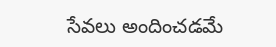సేవలు అందించడమే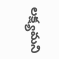లక్ష్యమని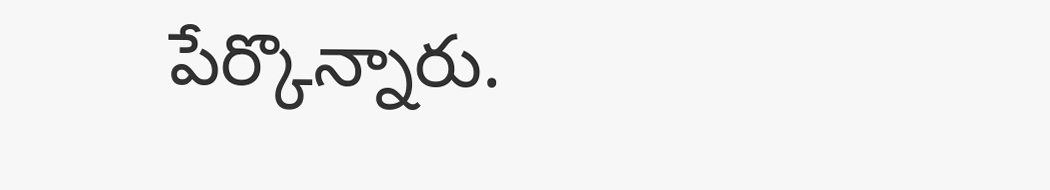పేర్కొన్నారు.